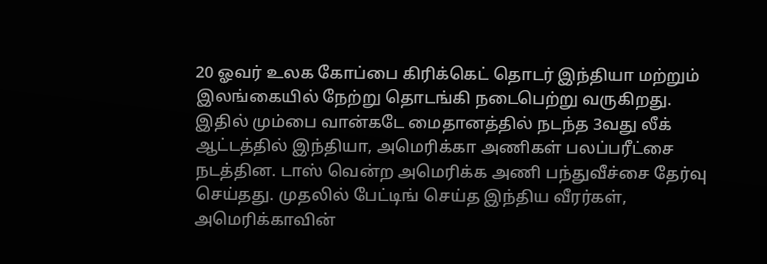20 ஓவர் உலக கோப்பை கிரிக்கெட் தொடர் இந்தியா மற்றும் இலங்கையில் நேற்று தொடங்கி நடைபெற்று வருகிறது. இதில் மும்பை வான்கடே மைதானத்தில் நடந்த 3வது லீக் ஆட்டத்தில் இந்தியா, அமெரிக்கா அணிகள் பலப்பரீட்சை நடத்தின. டாஸ் வென்ற அமெரிக்க அணி பந்துவீச்சை தேர்வு செய்தது. முதலில் பேட்டிங் செய்த இந்திய வீரர்கள், அமெரிக்காவின்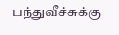பந்துவீச்சுக்கு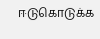ஈடுகொடுக்க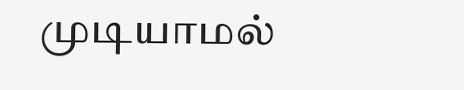முடியாமல்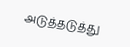அடுத்தடுத்து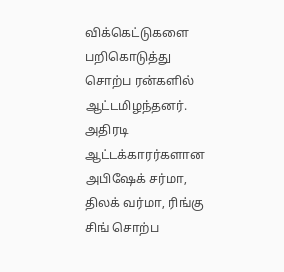விக்கெட்டுகளை பறிகொடுத்து சொற்ப ரன்களில் ஆட்டமிழந்தனர். அதிரடி ஆட்டக்காரர்களான அபிஷேக் சர்மா, திலக் வர்மா, ரிங்கு சிங் சொற்ப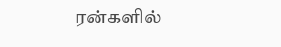ரன்களில்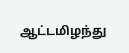ஆட்டமிழந்து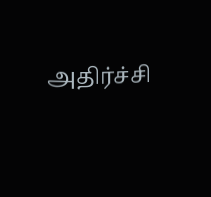அதிர்ச்சி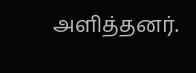அளித்தனர்.